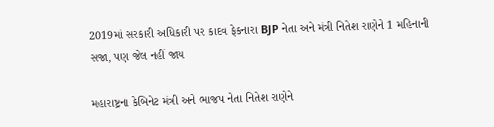2019માં સરકારી અધિકારી પર કાદવ ફેકનારા BJP નેતા અને મંત્રી નિતેશ રાણેને 1 મહિનાની સજા, પણ જેલ નહીં જાય

મહારાષ્ટ્રના કેબિનેટ મંત્રી અને ભાજપ નેતા નિતેશ રાણેને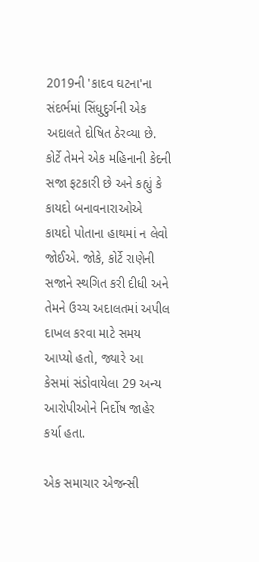2019ની 'કાદવ ઘટના'ના સંદર્ભમાં સિંધુદુર્ગની એક અદાલતે દોષિત ઠેરવ્યા છે. કોર્ટે તેમને એક મહિનાની કેદની સજા ફટકારી છે અને કહ્યું કે કાયદો બનાવનારાઓએ કાયદો પોતાના હાથમાં ન લેવો જોઈએ. જોકે, કોર્ટે રાણેની સજાને સ્થગિત કરી દીધી અને તેમને ઉચ્ચ અદાલતમાં અપીલ દાખલ કરવા માટે સમય આપ્યો હતો, જ્યારે આ કેસમાં સંડોવાયેલા 29 અન્ય આરોપીઓને નિર્દોષ જાહેર કર્યા હતા.

એક સમાચાર એજન્સી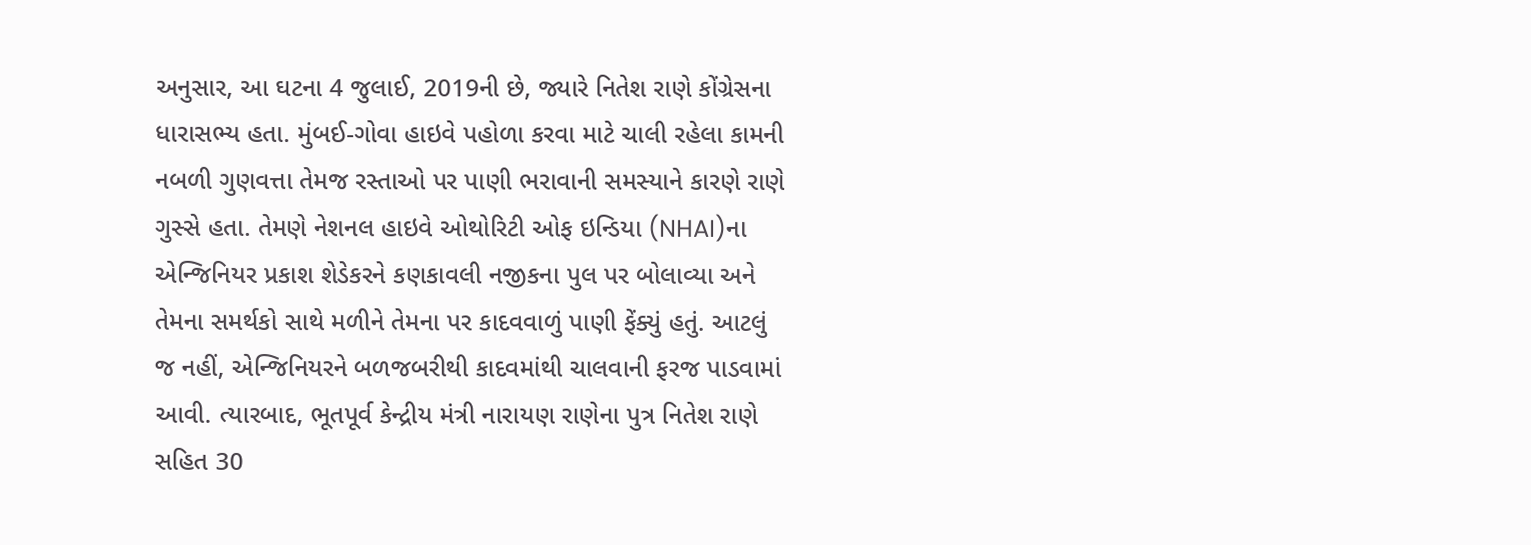અનુસાર, આ ઘટના 4 જુલાઈ, 2019ની છે, જ્યારે નિતેશ રાણે કોંગ્રેસના ધારાસભ્ય હતા. મુંબઈ-ગોવા હાઇવે પહોળા કરવા માટે ચાલી રહેલા કામની નબળી ગુણવત્તા તેમજ રસ્તાઓ પર પાણી ભરાવાની સમસ્યાને કારણે રાણે ગુસ્સે હતા. તેમણે નેશનલ હાઇવે ઓથોરિટી ઓફ ઇન્ડિયા (NHAI)ના એન્જિનિયર પ્રકાશ શેડેકરને કણકાવલી નજીકના પુલ પર બોલાવ્યા અને તેમના સમર્થકો સાથે મળીને તેમના પર કાદવવાળું પાણી ફેંક્યું હતું. આટલું જ નહીં, એન્જિનિયરને બળજબરીથી કાદવમાંથી ચાલવાની ફરજ પાડવામાં આવી. ત્યારબાદ, ભૂતપૂર્વ કેન્દ્રીય મંત્રી નારાયણ રાણેના પુત્ર નિતેશ રાણે સહિત 30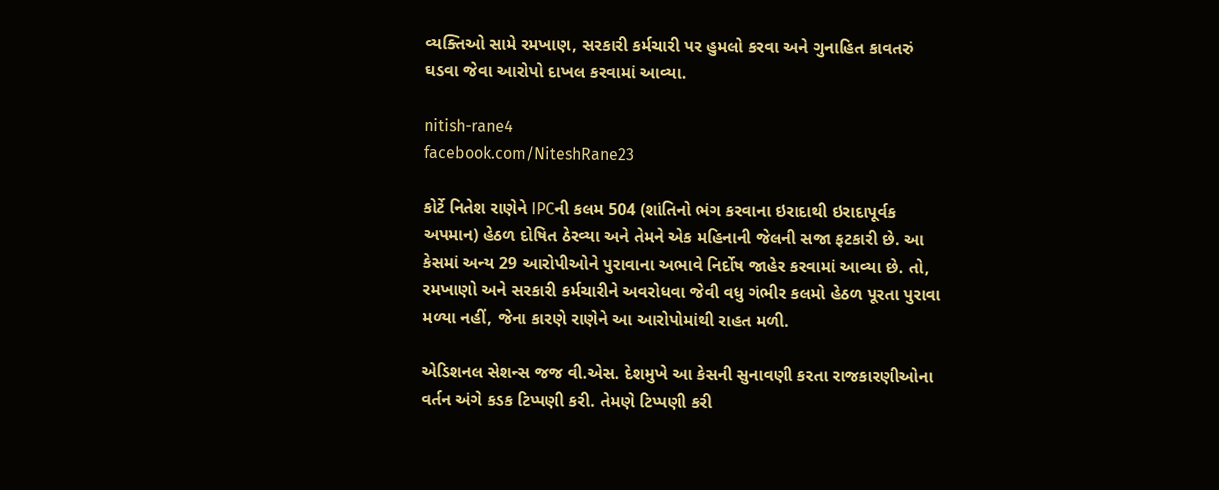વ્યક્તિઓ સામે રમખાણ, સરકારી કર્મચારી પર હુમલો કરવા અને ગુનાહિત કાવતરું ઘડવા જેવા આરોપો દાખલ કરવામાં આવ્યા.

nitish-rane4
facebook.com/NiteshRane23

કોર્ટે નિતેશ રાણેને IPCની કલમ 504 (શાંતિનો ભંગ કરવાના ઇરાદાથી ઇરાદાપૂર્વક અપમાન) હેઠળ દોષિત ઠેરવ્યા અને તેમને એક મહિનાની જેલની સજા ફટકારી છે. આ કેસમાં અન્ય 29 આરોપીઓને પુરાવાના અભાવે નિર્દોષ જાહેર કરવામાં આવ્યા છે. તો, રમખાણો અને સરકારી કર્મચારીને અવરોધવા જેવી વધુ ગંભીર કલમો હેઠળ પૂરતા પુરાવા મળ્યા નહીં, જેના કારણે રાણેને આ આરોપોમાંથી રાહત મળી.

એડિશનલ સેશન્સ જજ વી.એસ. દેશમુખે આ કેસની સુનાવણી કરતા રાજકારણીઓના વર્તન અંગે કડક ટિપ્પણી કરી. તેમણે ટિપ્પણી કરી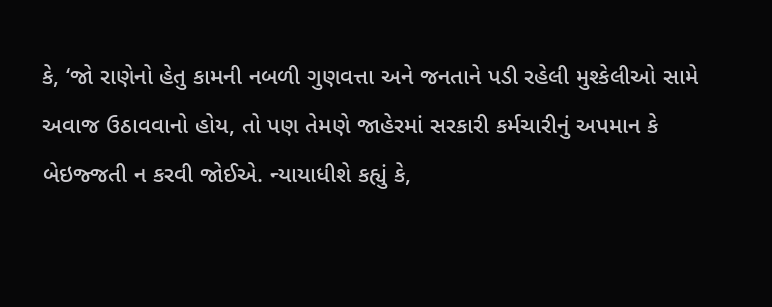કે, ‘જો રાણેનો હેતુ કામની નબળી ગુણવત્તા અને જનતાને પડી રહેલી મુશ્કેલીઓ સામે અવાજ ઉઠાવવાનો હોય, તો પણ તેમણે જાહેરમાં સરકારી કર્મચારીનું અપમાન કે બેઇજ્જતી ન કરવી જોઈએ. ન્યાયાધીશે કહ્યું કે,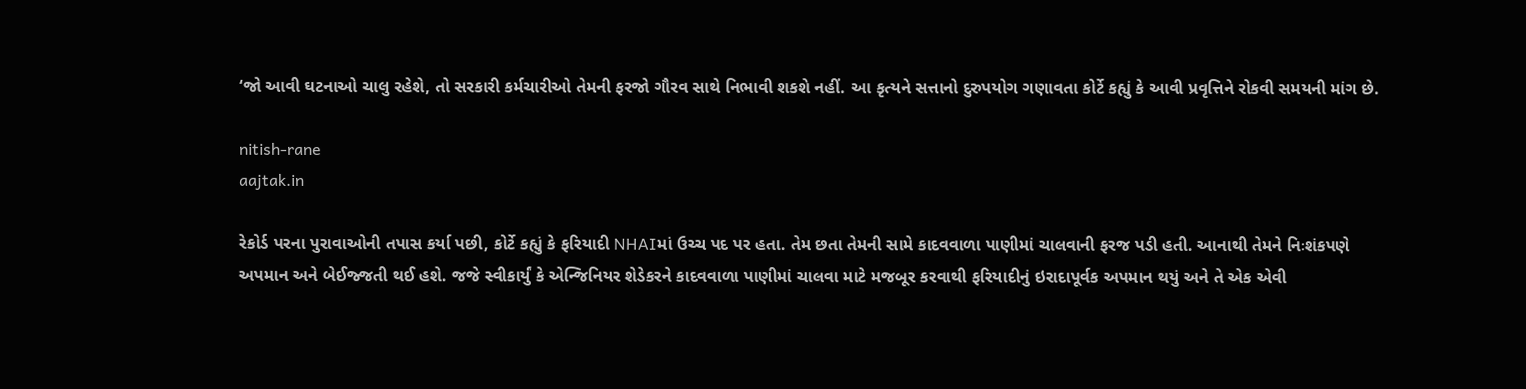‘જો આવી ઘટનાઓ ચાલુ રહેશે, તો સરકારી કર્મચારીઓ તેમની ફરજો ગૌરવ સાથે નિભાવી શકશે નહીં. આ કૃત્યને સત્તાનો દુરુપયોગ ગણાવતા કોર્ટે કહ્યું કે આવી પ્રવૃત્તિને રોકવી સમયની માંગ છે.

nitish-rane
aajtak.in

રેકોર્ડ પરના પુરાવાઓની તપાસ કર્યા પછી, કોર્ટે કહ્યું કે ફરિયાદી NHAIમાં ઉચ્ચ પદ પર હતા. તેમ છતા તેમની સામે કાદવવાળા પાણીમાં ચાલવાની ફરજ પડી હતી. આનાથી તેમને નિઃશંકપણે અપમાન અને બેઈજ્જતી થઈ હશે. જજે સ્વીકાર્યું કે એન્જિનિયર શેડેકરને કાદવવાળા પાણીમાં ચાલવા માટે મજબૂર કરવાથી ફરિયાદીનું ઇરાદાપૂર્વક અપમાન થયું અને તે એક એવી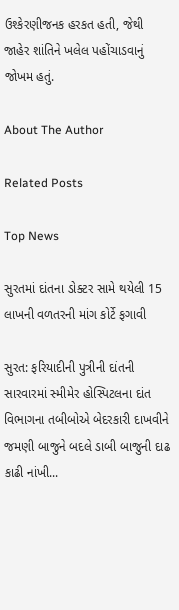ઉશ્કેરણીજનક હરકત હતી, જેથી જાહેર શાંતિને ખલેલ પહોંચાડવાનું જોખમ હતું.

About The Author

Related Posts

Top News

સુરતમાં દાંતના ડોક્ટર સામે થયેલી 15 લાખની વળતરની માંગ કોર્ટે ફગાવી

સુરત: ફરિયાદીની પુત્રીની દાંતની સારવારમાં સ્મીમેર હોસ્પિટલના દાંત વિભાગના તબીબોએ બેદરકારી દાખવીને જમણી બાજુને બદલે ડાબી બાજુની દાઢ કાઢી નાંખી...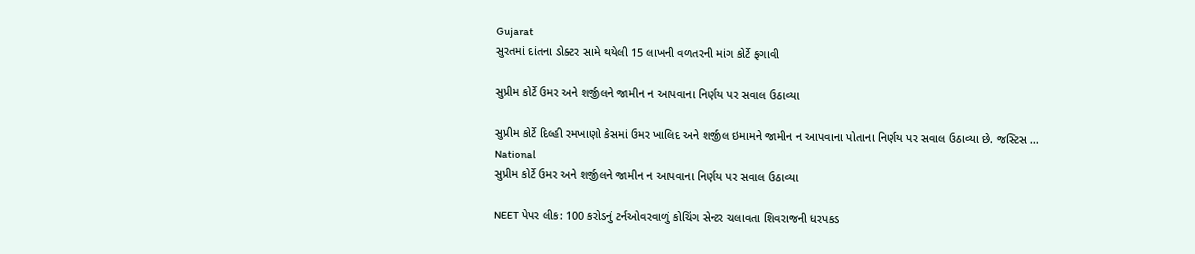Gujarat
સુરતમાં દાંતના ડોક્ટર સામે થયેલી 15 લાખની વળતરની માંગ કોર્ટે ફગાવી

સુપ્રીમ કોર્ટે ઉમર અને શર્જીલને જામીન ન આપવાના નિર્ણય પર સવાલ ઉઠાવ્યા

સુપ્રીમ કોર્ટે દિલ્હી રમખાણો કેસમાં ઉમર ખાલિદ અને શર્જીલ ઇમામને જામીન ન આપવાના પોતાના નિર્ણય પર સવાલ ઉઠાવ્યા છે. જસ્ટિસ ...
National
સુપ્રીમ કોર્ટે ઉમર અને શર્જીલને જામીન ન આપવાના નિર્ણય પર સવાલ ઉઠાવ્યા

NEET પેપર લીક: 100 કરોડનું ટર્નઓવરવાળું કોચિંગ સેન્ટર ચલાવતા શિવરાજની ધરપકડ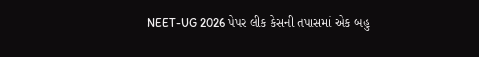NEET-UG 2026 પેપર લીક કેસની તપાસમાં એક બહુ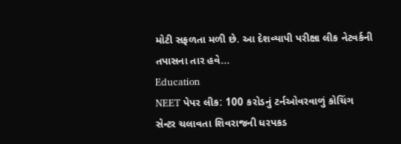મોટી સફળતા મળી છે. આ દેશવ્યાપી પરીક્ષા લીક નેટવર્કની તપાસના તાર હવે...
Education
NEET પેપર લીક: 100 કરોડનું ટર્નઓવરવાળું કોચિંગ સેન્ટર ચલાવતા શિવરાજની ધરપકડ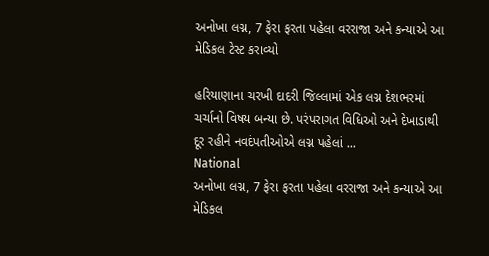અનોખા લગ્ન, 7 ફેરા ફરતા પહેલા વરરાજા અને કન્યાએ આ મેડિકલ ટેસ્ટ કરાવ્યો

હરિયાણાના ચરખી દાદરી જિલ્લામાં એક લગ્ન દેશભરમાં ચર્ચાનો વિષય બન્યા છે. પરંપરાગત વિધિઓ અને દેખાડાથી દૂર રહીને નવદંપતીઓએ લગ્ન પહેલાં ...
National
અનોખા લગ્ન, 7 ફેરા ફરતા પહેલા વરરાજા અને કન્યાએ આ મેડિકલ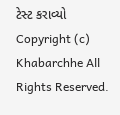ટેસ્ટ કરાવ્યો
Copyright (c) Khabarchhe All Rights Reserved.